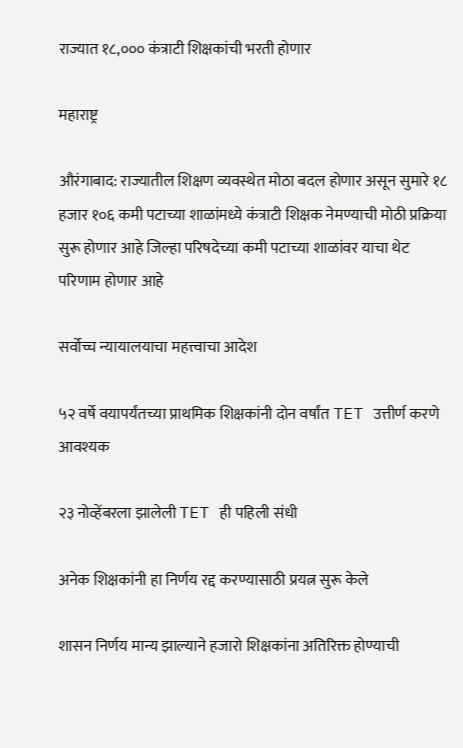राज्यात १८,००० कंत्राटी शिक्षकांची भरती होणार

महाराष्ट्र

औरंगाबाद: राज्यातील शिक्षण व्यवस्थेत मोठा बदल होणार असून सुमारे १८ हजार १०६ कमी पटाच्या शाळांमध्ये कंत्राटी शिक्षक नेमण्याची मोठी प्रक्रिया सुरू होणार आहे जिल्हा परिषदेच्या कमी पटाच्या शाळांवर याचा थेट परिणाम होणार आहे

सर्वोच्च न्यायालयाचा महत्त्वाचा आदेश

५२ वर्षे वयापर्यंतच्या प्राथमिक शिक्षकांनी दोन वर्षांत TET उत्तीर्ण करणे आवश्यक

२३ नोव्हेंबरला झालेली TET ही पहिली संधी

अनेक शिक्षकांनी हा निर्णय रद्द करण्यासाठी प्रयत्न सुरू केले

शासन निर्णय मान्य झाल्याने हजारो शिक्षकांना अतिरिक्त होण्याची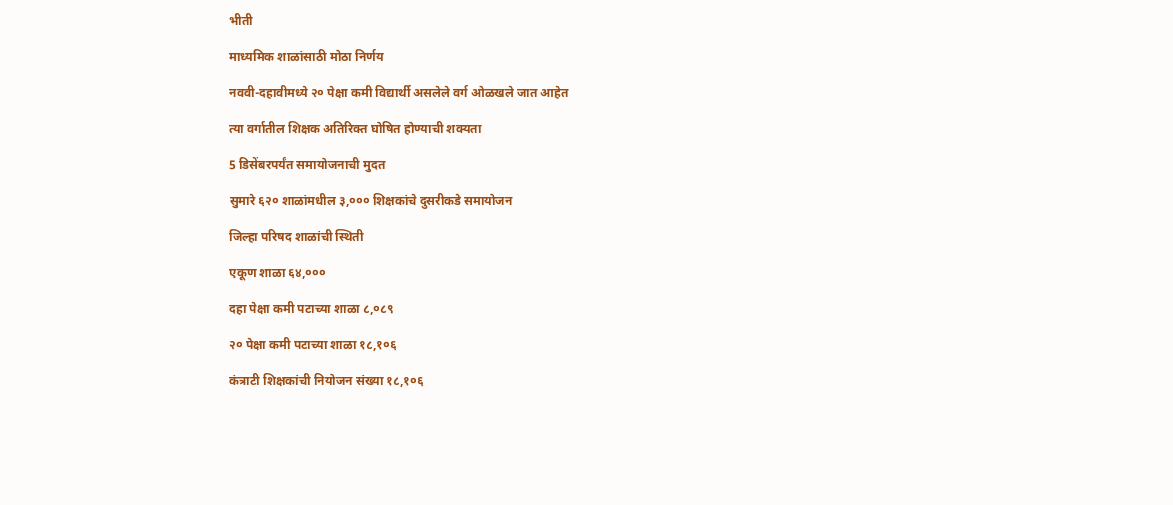भीती

माध्यमिक शाळांसाठी मोठा निर्णय

नववी-दहावीमध्ये २० पेक्षा कमी विद्यार्थी असलेले वर्ग ओळखले जात आहेत

त्या वर्गातील शिक्षक अतिरिक्त घोषित होण्याची शक्यता

5 डिसेंबरपर्यंत समायोजनाची मुदत

सुमारे ६२० शाळांमधील ३,००० शिक्षकांचे दुसरीकडे समायोजन

जिल्हा परिषद शाळांची स्थिती

एकूण शाळा ६४,०००

दहा पेक्षा कमी पटाच्या शाळा ८,०८९

२० पेक्षा कमी पटाच्या शाळा १८,१०६

कंत्राटी शिक्षकांची नियोजन संख्या १८,१०६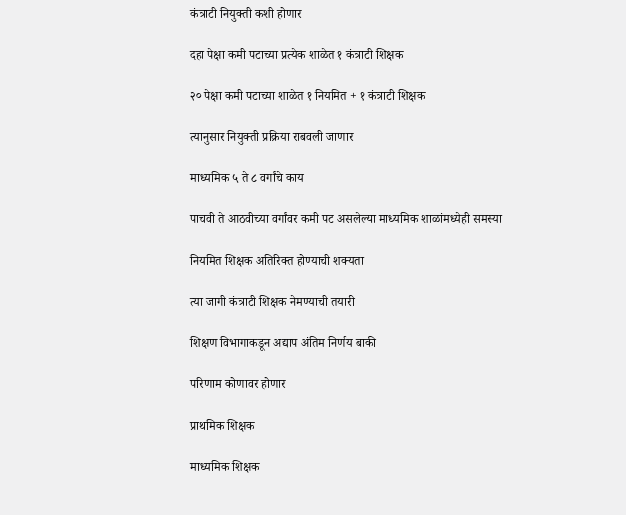कंत्राटी नियुक्ती कशी होणार

दहा पेक्षा कमी पटाच्या प्रत्येक शाळेत १ कंत्राटी शिक्षक

२० पेक्षा कमी पटाच्या शाळेत १ नियमित + १ कंत्राटी शिक्षक

त्यानुसार नियुक्ती प्रक्रिया राबवली जाणार

माध्यमिक ५ ते ८ वर्गांचे काय

पाचवी ते आठवीच्या वर्गांवर कमी पट असलेल्या माध्यमिक शाळांमध्येही समस्या

नियमित शिक्षक अतिरिक्त होण्याची शक्यता

त्या जागी कंत्राटी शिक्षक नेमण्याची तयारी

शिक्षण विभागाकडून अद्याप अंतिम निर्णय बाकी

परिणाम कोणावर होणार

प्राथमिक शिक्षक

माध्यमिक शिक्षक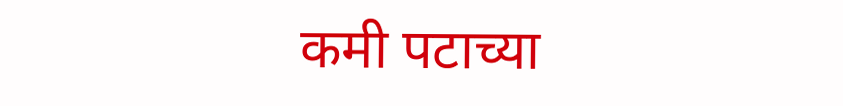कमी पटाच्या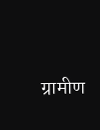ग्रामीण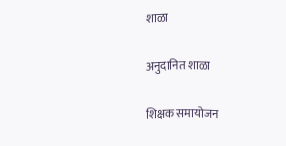शाळा

अनुदानित शाळा

शिक्षक समायोजन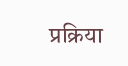प्रक्रिया